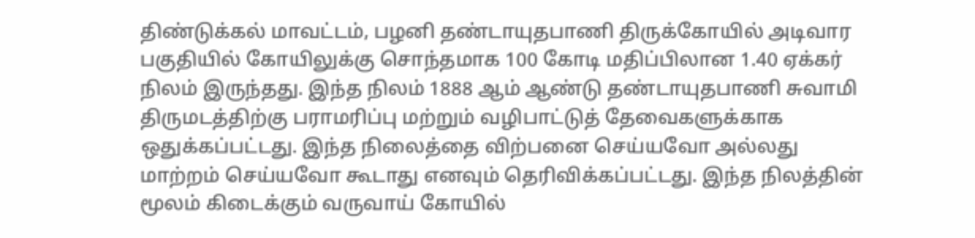திண்டுக்கல் மாவட்டம், பழனி தண்டாயுதபாணி திருக்கோயில் அடிவார பகுதியில் கோயிலுக்கு சொந்தமாக 100 கோடி மதிப்பிலான 1.40 ஏக்கர் நிலம் இருந்தது. இந்த நிலம் 1888 ஆம் ஆண்டு தண்டாயுதபாணி சுவாமி திருமடத்திற்கு பராமரிப்பு மற்றும் வழிபாட்டுத் தேவைகளுக்காக ஒதுக்கப்பட்டது. இந்த நிலைத்தை விற்பனை செய்யவோ அல்லது மாற்றம் செய்யவோ கூடாது எனவும் தெரிவிக்கப்பட்டது. இந்த நிலத்தின் மூலம் கிடைக்கும் வருவாய் கோயில்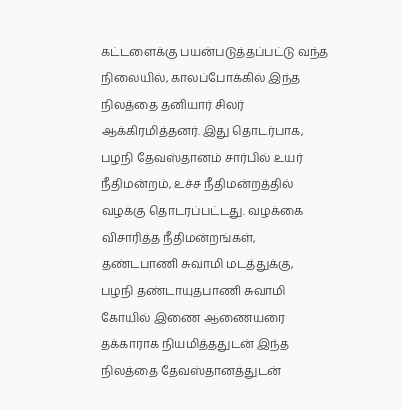கட்டளைக்கு பயன்படுத்தப்பட்டு வந்த நிலையில், காலப்போக்கில் இந்த நிலத்தை தனியார் சிலர் ஆக்கிரமித்தனர். இது தொடர்பாக, பழநி தேவஸ்தானம் சார்பில் உயர் நீதிமன்றம், உச்ச நீதிமன்றத்தில் வழக்கு தொடரப்பட்டது. வழக்கை விசாரித்த நீதிமன்றங்கள், தண்டபாணி சுவாமி மடத்துக்கு, பழநி தண்டாயுதபாணி சுவாமி கோயில் இணை ஆணையரை தக்காராக நியமித்ததுடன் இந்த நிலத்தை தேவஸ்தானத்துடன்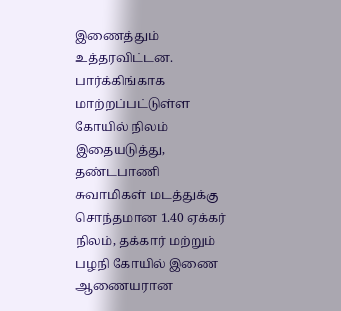இணைத்தும் உத்தரவிட்டன. பார்க்கிங்காக மாற்றப்பட்டுள்ள கோயில் நிலம் இதையடுத்து, தண்டபாணி சுவாமிகள் மடத்துக்கு சொந்தமான 1.40 ஏக்கர் நிலம், தக்கார் மற்றும் பழநி கோயில் இணை ஆணையரான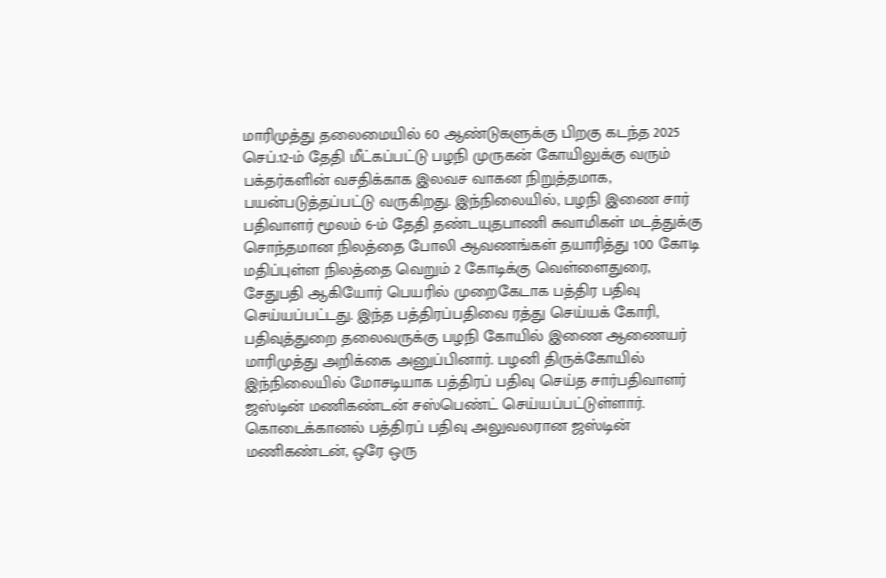மாரிமுத்து தலைமையில் 60 ஆண்டுகளுக்கு பிறகு கடந்த 2025 செப்.12-ம் தேதி மீட்கப்பட்டு பழநி முருகன் கோயிலுக்கு வரும் பக்தர்களின் வசதிக்காக இலவச வாகன நிறுத்தமாக, பயன்படுத்தப்பட்டு வருகிறது. இந்நிலையில், பழநி இணை சார் பதிவாளர் மூலம் 6-ம் தேதி தண்டயுதபாணி சுவாமிகள் மடத்துக்கு சொந்தமான நிலத்தை போலி ஆவணங்கள் தயாரித்து 100 கோடி மதிப்புள்ள நிலத்தை வெறும் 2 கோடிக்கு வெள்ளைதுரை, சேதுபதி ஆகியோர் பெயரில் முறைகேடாக பத்திர பதிவு செய்யப்பட்டது. இந்த பத்திரப்பதிவை ரத்து செய்யக் கோரி, பதிவுத்துறை தலைவருக்கு பழநி கோயில் இணை ஆணையர் மாரிமுத்து அறிக்கை அனுப்பினார். பழனி திருக்கோயில் இந்நிலையில் மோசடியாக பத்திரப் பதிவு செய்த சார்பதிவாளர் ஜஸ்டின் மணிகண்டன் சஸ்பெண்ட் செய்யப்பட்டுள்ளார். கொடைக்கானல் பத்திரப் பதிவு அலுவலரான ஜஸ்டின் மணிகண்டன், ஒரே ஒரு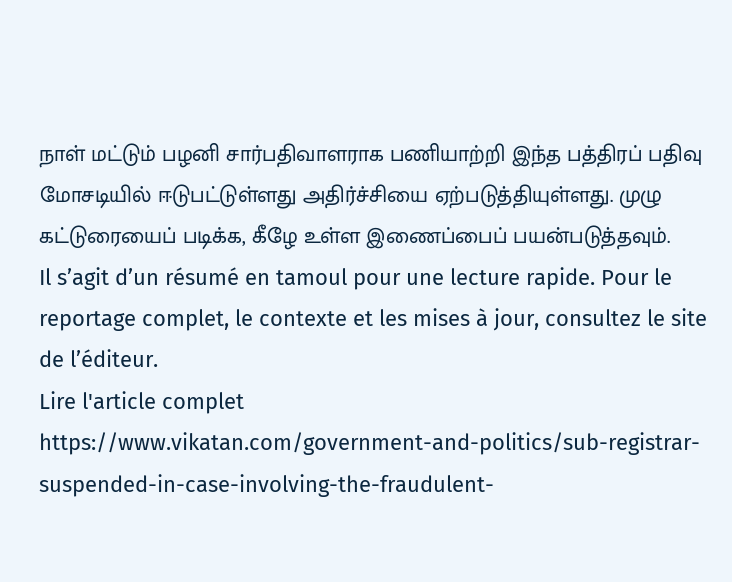நாள் மட்டும் பழனி சார்பதிவாளராக பணியாற்றி இந்த பத்திரப் பதிவு மோசடியில் ஈடுபட்டுள்ளது அதிர்ச்சியை ஏற்படுத்தியுள்ளது. முழு கட்டுரையைப் படிக்க, கீழே உள்ள இணைப்பைப் பயன்படுத்தவும்.
Il s’agit d’un résumé en tamoul pour une lecture rapide. Pour le reportage complet, le contexte et les mises à jour, consultez le site de l’éditeur.
Lire l'article complet
https://www.vikatan.com/government-and-politics/sub-registrar-suspended-in-case-involving-the-fraudulent-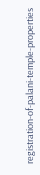registration-of-palani-temple-properties